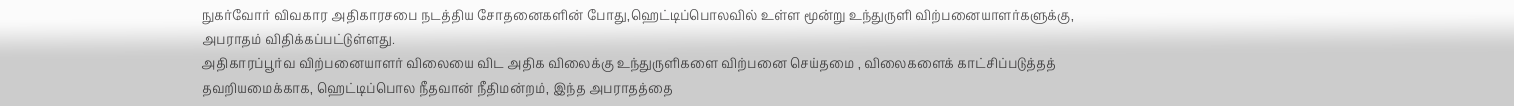நுகர்வோர் விவகார அதிகாரசபை நடத்திய சோதனைகளின் போது,ஹெட்டிப்பொலவில் உள்ள மூன்று உந்துருளி விற்பனையாளர்களுக்கு, அபராதம் விதிக்கப்பட்டுள்ளது.
அதிகாரப்பூர்வ விற்பனையாளர் விலையை விட அதிக விலைக்கு உந்துருளிகளை விற்பனை செய்தமை , விலைகளைக் காட்சிப்படுத்தத் தவறியமைக்காக, ஹெட்டிப்பொல நீதவான் நீதிமன்றம், இந்த அபராதத்தை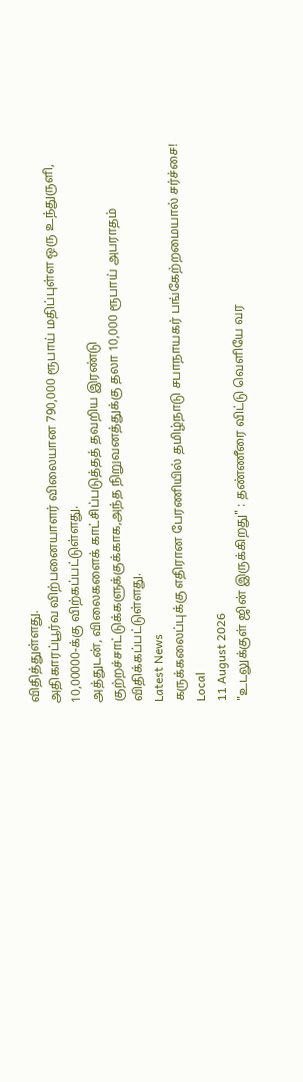விதித்துள்ளது.
அதிகாரப்பூர்வ விற்பனையாளர் விலையான 790,000 ரூபாய் மதிப்புள்ள ஒரு உந்துருளி, 10,00000-க்கு விற்கப்பட்டுள்ளது.
அத்துடன், விலைகளைக் காட்சிப்படுத்தத் தவறிய இரண்டு குற்றச்சாட்டுக்களுக்குக்காக,அந்த நிறுவனத்துக்கு தலா 10,000 ரூபாய் அபராதம் விதிக்கப்பட்டுள்ளது.
Latest News
கருக்கலைப்புக்கு எதிரான பேரணியில் தமிழ்நாடு சபாநாயகர் பங்கேற்றமையால் சர்ச்சை!
Local
11 August 2026
"உடலுக்குள் ஜின் இருக்கிறது" : தண்ணீரை விட்டு வெளியே வர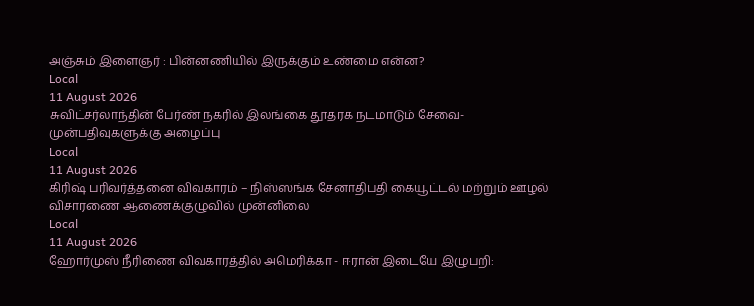அஞ்சும் இளைஞர் : பின்னணியில் இருக்கும் உண்மை என்ன?
Local
11 August 2026
சுவிட்சர்லாந்தின் பேர்ண் நகரில் இலங்கை தூதரக நடமாடும் சேவை- முன்பதிவுகளுக்கு அழைப்பு
Local
11 August 2026
கிரிஷ் பரிவர்த்தனை விவகாரம் – நிஸ்ஸங்க சேனாதிபதி கையூட்டல் மற்றும் ஊழல் விசாரணை ஆணைக்குழுவில் முன்னிலை
Local
11 August 2026
ஹோர்முஸ் நீரிணை விவகாரத்தில் அமெரிக்கா - ஈரான் இடையே இழுபறி: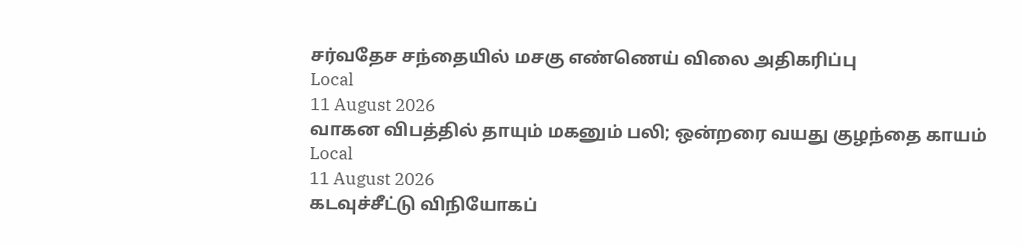சர்வதேச சந்தையில் மசகு எண்ணெய் விலை அதிகரிப்பு
Local
11 August 2026
வாகன விபத்தில் தாயும் மகனும் பலி; ஒன்றரை வயது குழந்தை காயம்
Local
11 August 2026
கடவுச்சீட்டு விநியோகப்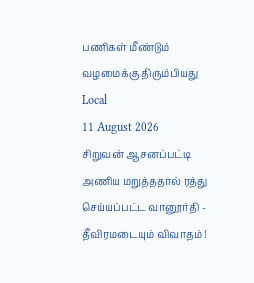பணிகள் மீண்டும் வழமைக்கு திரும்பியது
Local
11 August 2026
சிறுவன் ஆசனப்பட்டி அணிய மறுத்ததால் ரத்து செய்யப்பட்ட வானூர்தி - தீவிரமடையும் விவாதம் !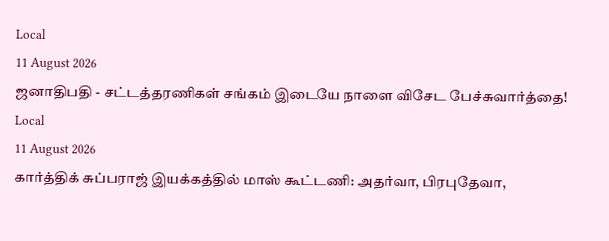Local
11 August 2026
ஜனாதிபதி - சட்டத்தரணிகள் சங்கம் இடையே நாளை விசேட பேச்சுவார்த்தை!
Local
11 August 2026
கார்த்திக் சுப்பராஜ் இயக்கத்தில் மாஸ் கூட்டணி: அதர்வா, பிரபுதேவா,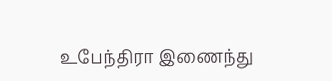உபேந்திரா இணைந்து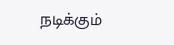நடிக்கும்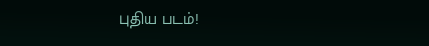புதிய படம்!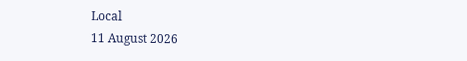Local
11 August 2026